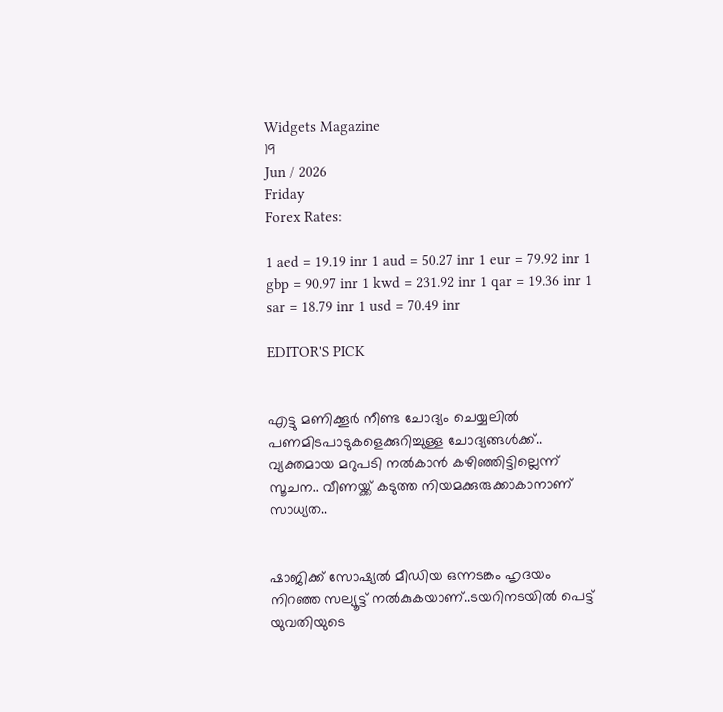Widgets Magazine
19
Jun / 2026
Friday
Forex Rates:

1 aed = 19.19 inr 1 aud = 50.27 inr 1 eur = 79.92 inr 1 gbp = 90.97 inr 1 kwd = 231.92 inr 1 qar = 19.36 inr 1 sar = 18.79 inr 1 usd = 70.49 inr

EDITOR'S PICK


എട്ടു മണിക്കൂര്‍ നീണ്ട ചോദ്യം ചെയ്യലില്‍ പണമിടപാടുകളെക്കുറിച്ചുള്ള ചോദ്യങ്ങള്‍ക്ക്.. വ്യക്തമായ മറുപടി നല്‍കാന്‍ കഴിഞ്ഞിട്ടില്ലെന്ന് സൂചന.. വീണയ്ക്ക് കടുത്ത നിയമക്കുരുക്കാകാനാണ് സാധ്യത..


ഷാജിക്ക് സോഷ്യല്‍ മീഡിയ ഒന്നടങ്കം ഹൃദയം നിറഞ്ഞ സല്യൂട്ട് നല്‍കുകയാണ്..ടയറിനടയിൽ പെട്ട് യുവതിയുടെ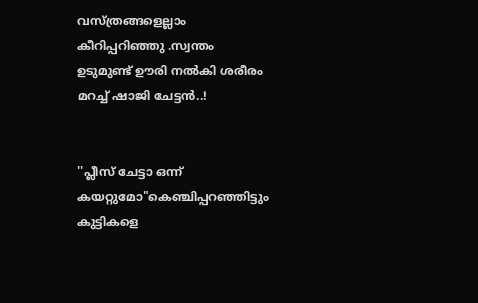വസ്ത്രങ്ങളെല്ലാം കീറിപ്പറിഞ്ഞു .സ്വന്തം ഉടുമുണ്ട് ഊരി നല്‍കി ശരീരം മറച്ച് ഷാജി ചേട്ടൻ..!


''പ്ലീസ് ചേട്ടാ ഒന്ന് കയറ്റുമോ"കെഞ്ചിപ്പറഞ്ഞിട്ടും കുട്ടികളെ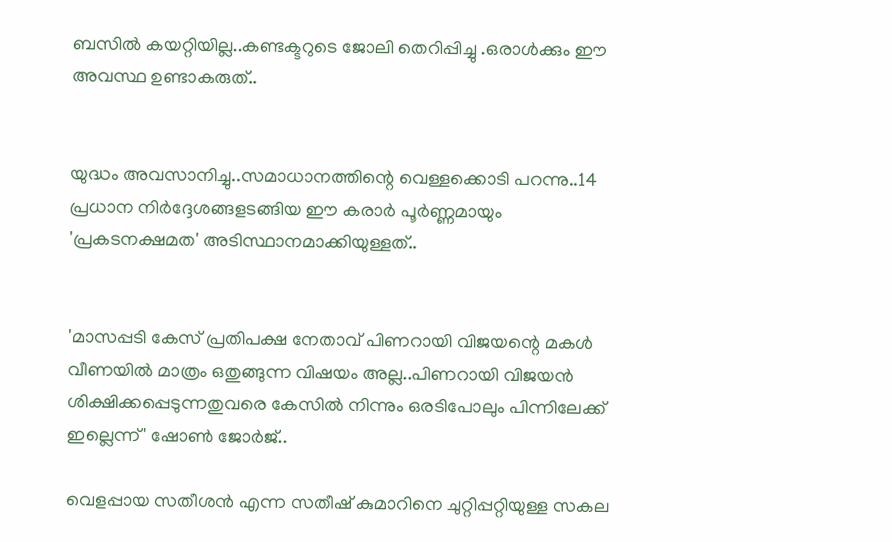ബസില്‍ കയറ്റിയില്ല..കണ്ടക്ടറുടെ ജോലി തെറിപ്പിച്ചു .ഒരാൾക്കും ഈ അവസ്ഥ ഉണ്ടാകരുത്..


യുദ്ധം അവസാനിച്ചു..സമാധാനത്തിന്റെ വെള്ളക്കൊടി പറന്നു..14 പ്രധാന നിര്‍ദ്ദേശങ്ങളടങ്ങിയ ഈ കരാര്‍ പൂര്‍ണ്ണമായും 'പ്രകടനക്ഷമത' അടിസ്ഥാനമാക്കിയുള്ളത്..


'മാസപ്പടി കേസ് പ്രതിപക്ഷ നേതാവ് പിണറായി വിജയന്റെ മകൾ വീണയിൽ മാത്രം ഒതുങ്ങുന്ന വിഷയം അല്ല..പിണറായി വിജയൻ ശിക്ഷിക്കപ്പെടുന്നതുവരെ കേസിൽ നിന്നും ഒരടിപോലും പിന്നിലേക്ക് ഇല്ലെന്ന്' ഷോൺ ജോർജ്..

വെളപ്പായ സതീശന്‍ എന്ന സതീഷ് കുമാറിനെ ചുറ്റിപ്പറ്റിയുള്ള സകല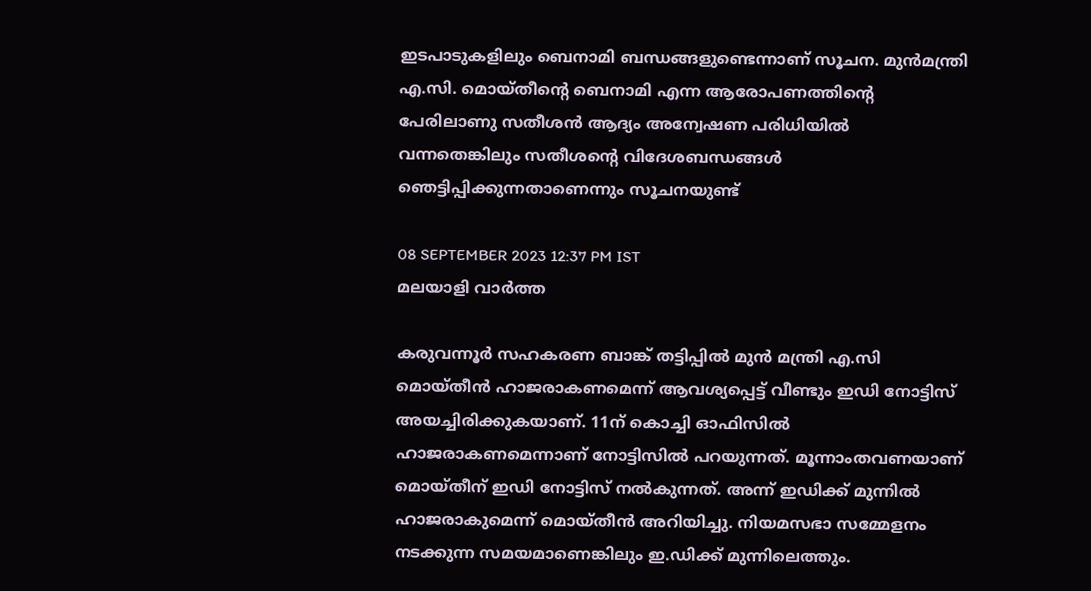ഇടപാടുകളിലും ബെനാമി ബന്ധങ്ങളുണ്ടെന്നാണ് സൂചന. മുന്‍മന്ത്രി എ.സി. മൊയ്തീന്റെ ബെനാമി എന്ന ആരോപണത്തിന്റെ പേരിലാണു സതീശന്‍ ആദ്യം അന്വേഷണ പരിധിയില്‍ വന്നതെങ്കിലും സതീശന്റെ വിദേശബന്ധങ്ങള്‍ ഞെട്ടിപ്പിക്കുന്നതാണെന്നും സൂചനയുണ്ട്

08 SEPTEMBER 2023 12:37 PM IST
മലയാളി വാര്‍ത്ത

കരുവന്നൂര്‍ സഹകരണ ബാങ്ക് തട്ടിപ്പില്‍ മുന്‍ മന്ത്രി എ.സി മൊയ്തീന്‍ ഹാജരാകണമെന്ന് ആവശ്യപ്പെട്ട് വീണ്ടും ഇഡി നോട്ടിസ് അയച്ചിരിക്കുകയാണ്. 11ന് കൊച്ചി ഓഫിസില്‍ ഹാജരാകണമെന്നാണ് നോട്ടിസില്‍ പറയുന്നത്. മൂന്നാംതവണയാണ് മൊയ്തീന് ഇഡി നോട്ടിസ് നല്‍കുന്നത്. അന്ന് ഇഡിക്ക് മുന്നില്‍ ഹാജരാകുമെന്ന് മൊയ്തീന്‍ അറിയിച്ചു. നിയമസഭാ സമ്മേളനം നടക്കുന്ന സമയമാണെങ്കിലും ഇ.ഡിക്ക് മുന്നിലെത്തും.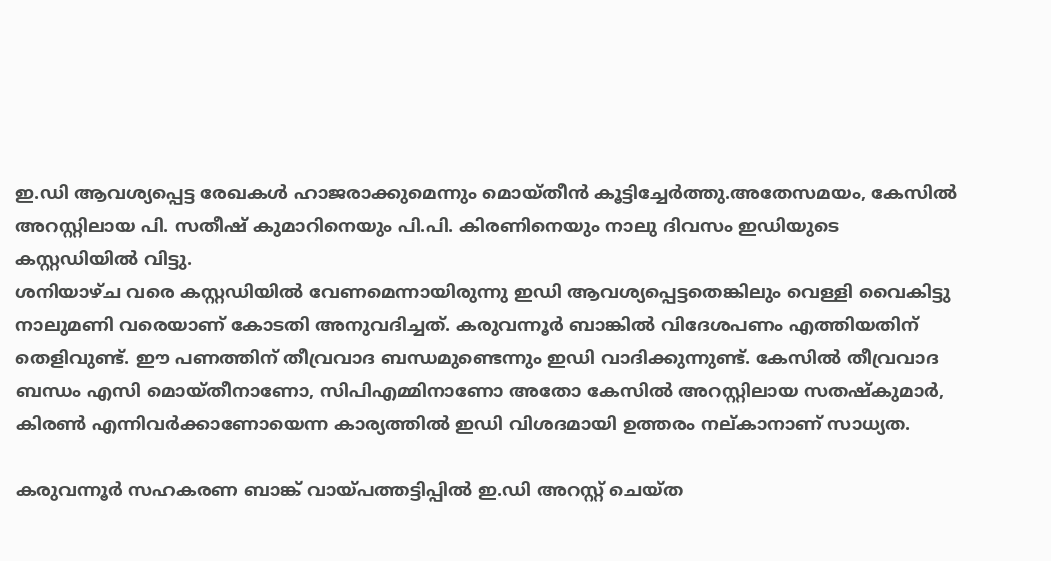ഇ.ഡി ആവശ്യപ്പെട്ട രേഖകള്‍ ഹാജരാക്കുമെന്നും മൊയ്തീന്‍ കൂട്ടിച്ചേര്‍ത്തു.അതേസമയം, കേസില്‍ അറസ്റ്റിലായ പി. സതീഷ് കുമാറിനെയും പി.പി. കിരണിനെയും നാലു ദിവസം ഇഡിയുടെ  കസ്റ്റഡിയില്‍ വിട്ടു.
ശനിയാഴ്ച വരെ കസ്റ്റഡിയില്‍ വേണമെന്നായിരുന്നു ഇഡി ആവശ്യപ്പെട്ടതെങ്കിലും വെള്ളി വൈകിട്ടു നാലുമണി വരെയാണ് കോടതി അനുവദിച്ചത്. കരുവന്നൂര്‍ ബാങ്കില്‍ വിദേശപണം എത്തിയതിന് തെളിവുണ്ട്. ഈ പണത്തിന് തീവ്രവാദ ബന്ധമുണ്ടെന്നും ഇഡി വാദിക്കുന്നുണ്ട്. കേസില്‍ തീവ്രവാദ ബന്ധം എസി മൊയ്തീനാണോ, സിപിഎമ്മിനാണോ അതോ കേസില്‍ അറസ്റ്റിലായ സതഷ്‌കുമാര്‍, കിരണ്‍ എന്നിവര്‍ക്കാണോയെന്ന കാര്യത്തില്‍ ഇഡി വിശദമായി ഉത്തരം നല്കാനാണ് സാധ്യത.

കരുവന്നൂര്‍ സഹകരണ ബാങ്ക് വായ്പത്തട്ടിപ്പില്‍ ഇ.ഡി അറസ്റ്റ് ചെയ്ത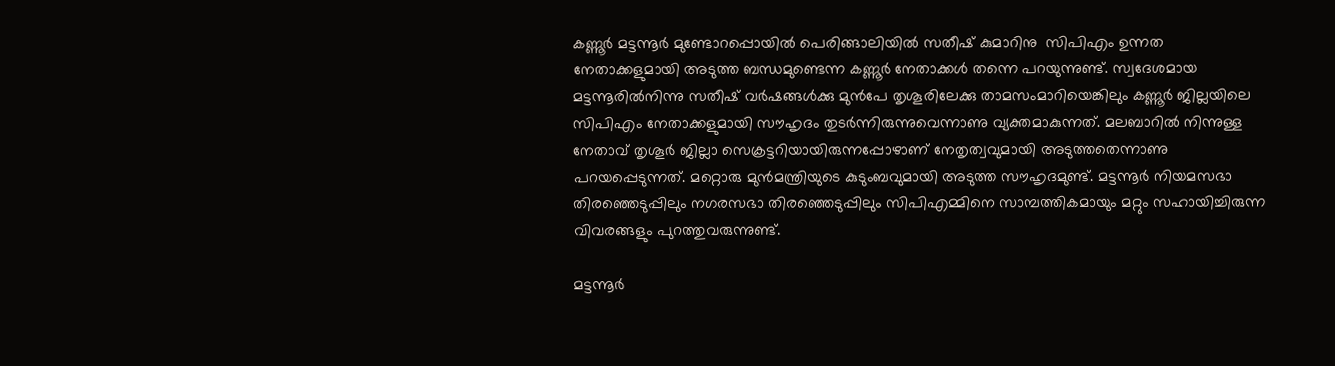കണ്ണൂര്‍ മട്ടന്നൂര്‍ മുണ്ടോറപ്പൊയില്‍ പെരിങ്ങാലിയില്‍ സതീഷ് കുമാറിനു  സിപിഎം ഉന്നത നേതാക്കളുമായി അടുത്ത ബന്ധമുണ്ടെന്ന കണ്ണൂര്‍ നേതാക്കള്‍ തന്നെ പറയുന്നുണ്ട്. സ്വദേശമായ മട്ടന്നൂരില്‍നിന്നു സതീഷ് വര്‍ഷങ്ങള്‍ക്കു മുന്‍പേ തൃശൂരിലേക്കു താമസംമാറിയെങ്കിലും കണ്ണൂര്‍ ജില്ലയിലെ സിപിഎം നേതാക്കളുമായി സൗഹൃദം തുടര്‍ന്നിരുന്നുവെന്നാണു വ്യക്തമാകുന്നത്. മലബാറില്‍ നിന്നുള്ള നേതാവ് തൃശൂര്‍ ജില്ലാ സെക്രട്ടറിയായിരുന്നപ്പോഴാണ് നേതൃത്വവുമായി അടുത്തതെന്നാണു പറയപ്പെടുന്നത്. മറ്റൊരു മുന്‍മന്ത്രിയുടെ കുടുംബവുമായി അടുത്ത സൗഹൃദമുണ്ട്. മട്ടന്നൂര്‍ നിയമസഭാ തിരഞ്ഞെടുപ്പിലും നഗരസഭാ തിരഞ്ഞെടുപ്പിലും സിപിഎമ്മിനെ സാമ്പത്തികമായും മറ്റും സഹായിച്ചിരുന്ന വിവരങ്ങളും പുറത്തുവരുന്നുണ്ട്.

മട്ടന്നൂര്‍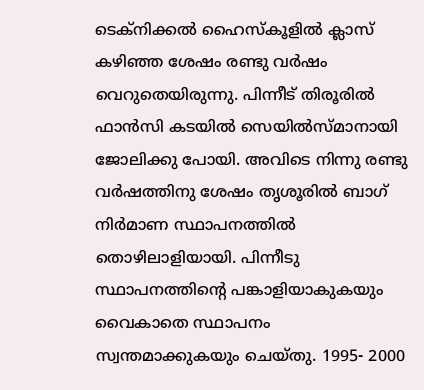ടെക്‌നിക്കല്‍ ഹൈസ്‌കൂളില്‍ ക്ലാസ് കഴിഞ്ഞ ശേഷം രണ്ടു വര്‍ഷം വെറുതെയിരുന്നു. പിന്നീട് തിരൂരില്‍ ഫാന്‍സി കടയില്‍ സെയില്‍സ്മാനായി ജോലിക്കു പോയി. അവിടെ നിന്നു രണ്ടു വര്‍ഷത്തിനു ശേഷം തൃശൂരില്‍ ബാഗ് നിര്‍മാണ സ്ഥാപനത്തില്‍ തൊഴിലാളിയായി. പിന്നീടു സ്ഥാപനത്തിന്റെ പങ്കാളിയാകുകയും വൈകാതെ സ്ഥാപനം സ്വന്തമാക്കുകയും ചെയ്തു. 1995- 2000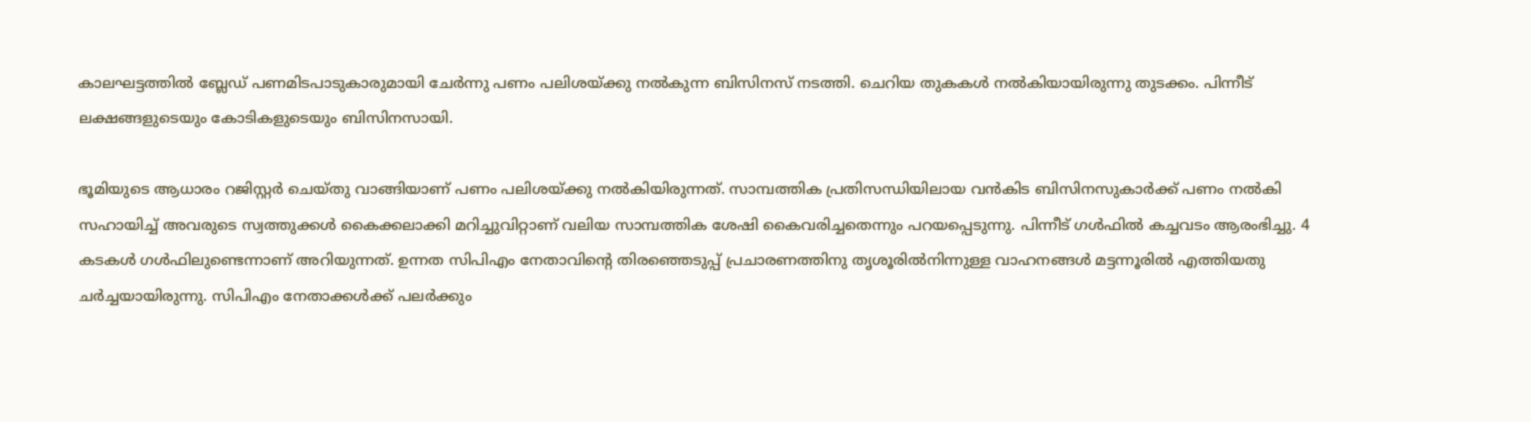കാലഘട്ടത്തില്‍ ബ്ലേഡ് പണമിടപാടുകാരുമായി ചേര്‍ന്നു പണം പലിശയ്ക്കു നല്‍കുന്ന ബിസിനസ് നടത്തി. ചെറിയ തുകകള്‍ നല്‍കിയായിരുന്നു തുടക്കം. പിന്നീട് ലക്ഷങ്ങളുടെയും കോടികളുടെയും ബിസിനസായി.

ഭൂമിയുടെ ആധാരം റജിസ്റ്റര്‍ ചെയ്തു വാങ്ങിയാണ് പണം പലിശയ്ക്കു നല്‍കിയിരുന്നത്. സാമ്പത്തിക പ്രതിസന്ധിയിലായ വന്‍കിട ബിസിനസുകാര്‍ക്ക് പണം നല്‍കി സഹായിച്ച് അവരുടെ സ്വത്തുക്കള്‍ കൈക്കലാക്കി മറിച്ചുവിറ്റാണ് വലിയ സാമ്പത്തിക ശേഷി കൈവരിച്ചതെന്നും പറയപ്പെടുന്നു. പിന്നീട് ഗള്‍ഫില്‍ കച്ചവടം ആരംഭിച്ചു. 4 കടകള്‍ ഗള്‍ഫിലുണ്ടെന്നാണ് അറിയുന്നത്. ഉന്നത സിപിഎം നേതാവിന്റെ തിരഞ്ഞെടുപ്പ് പ്രചാരണത്തിനു തൃശൂരില്‍നിന്നുള്ള വാഹനങ്ങള്‍ മട്ടന്നൂരില്‍ എത്തിയതു ചര്‍ച്ചയായിരുന്നു. സിപിഎം നേതാക്കള്‍ക്ക് പലര്‍ക്കും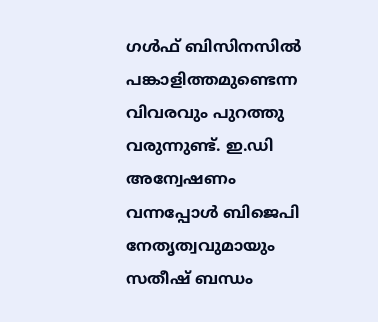ഗള്‍ഫ് ബിസിനസില്‍ പങ്കാളിത്തമുണ്ടെന്ന വിവരവും പുറത്തു വരുന്നുണ്ട്. ഇ.ഡി അന്വേഷണം വന്നപ്പോള്‍ ബിജെപി നേതൃത്വവുമായും സതീഷ് ബന്ധം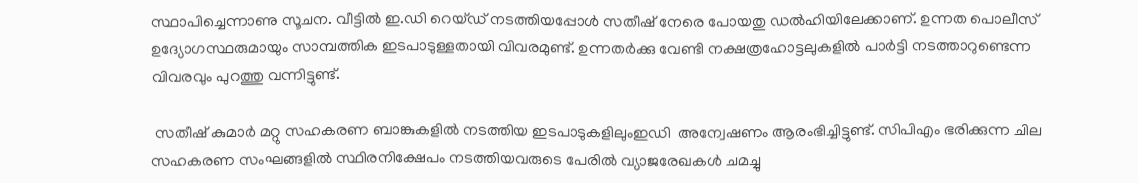സ്ഥാപിച്ചെന്നാണു സൂചന. വീട്ടില്‍ ഇ.ഡി റെയ്ഡ് നടത്തിയപ്പോള്‍ സതീഷ് നേരെ പോയതു ഡല്‍ഹിയിലേക്കാണ്. ഉന്നത പൊലീസ് ഉദ്യോഗസ്ഥരുമായും സാമ്പത്തിക ഇടപാടുള്ളതായി വിവരമുണ്ട്. ഉന്നതര്‍ക്കു വേണ്ടി നക്ഷത്രഹോട്ടലുകളില്‍ പാര്‍ട്ടി നടത്താറുണ്ടെന്ന വിവരവും പുറത്തു വന്നിട്ടുണ്ട്.

 സതീഷ് കുമാര്‍ മറ്റു സഹകരണ ബാങ്കുകളില്‍ നടത്തിയ ഇടപാടുകളിലുംഇഡി  അന്വേഷണം ആരംഭിച്ചിട്ടുണ്ട്. സിപിഎം ഭരിക്കുന്ന ചില സഹകരണ സംഘങ്ങളില്‍ സ്ഥിരനിക്ഷേപം നടത്തിയവരുടെ പേരില്‍ വ്യാജരേഖകള്‍ ചമച്ചു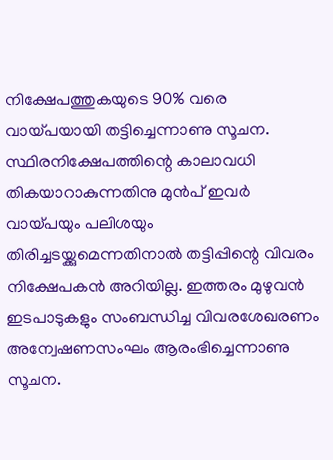നിക്ഷേപത്തുകയുടെ 90% വരെ വായ്പയായി തട്ടിച്ചെന്നാണു സൂചന. സ്ഥിരനിക്ഷേപത്തിന്റെ കാലാവധി തികയാറാകുന്നതിനു മുന്‍പ് ഇവര്‍ വായ്പയും പലിശയും തിരിച്ചടയ്ക്കുമെന്നതിനാല്‍ തട്ടിപ്പിന്റെ വിവരം നിക്ഷേപകന്‍ അറിയില്ല. ഇത്തരം മുഴുവന്‍ ഇടപാടുകളും സംബന്ധിച്ച വിവരശേഖരണം അന്വേഷണസംഘം ആരംഭിച്ചെന്നാണു സൂചന.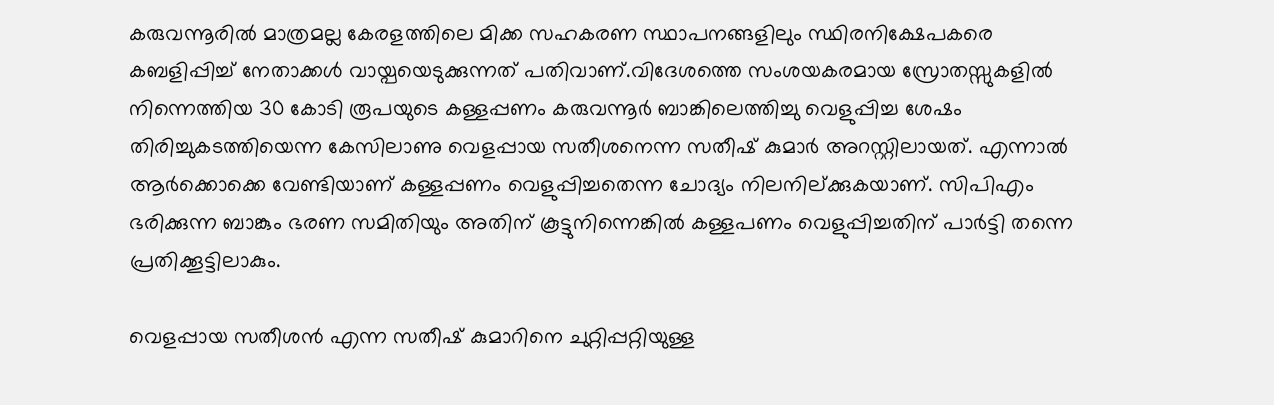കരുവന്നൂരില്‍ മാത്രമല്ല കേരളത്തിലെ മിക്ക സഹകരണ സ്ഥാപനങ്ങളിലും സ്ഥിരനിക്ഷേപകരെ കബളിപ്പിച്ച് നേതാക്കള്‍ വായ്പയെടുക്കുന്നത് പതിവാണ്.വിദേശത്തെ സംശയകരമായ സ്രോതസ്സുകളില്‍ നിന്നെത്തിയ 30 കോടി രൂപയുടെ കള്ളപ്പണം കരുവന്നൂര്‍ ബാങ്കിലെത്തിച്ചു വെളുപ്പിച്ച ശേഷം തിരിച്ചുകടത്തിയെന്ന കേസിലാണു വെളപ്പായ സതീശനെന്ന സതീഷ് കുമാര്‍ അറസ്റ്റിലായത്. എന്നാല്‍ ആര്‍ക്കൊക്കെ വേണ്ടിയാണ് കള്ളപ്പണം വെളുപ്പിച്ചതെന്ന ചോദ്യം നിലനില്ക്കുകയാണ്. സിപിഎം ഭരിക്കുന്ന ബാങ്കും ഭരണ സമിതിയും അതിന് കൂട്ടുനിന്നെങ്കില്‍ കള്ളപണം വെളുപ്പിച്ചതിന് പാര്‍ട്ടി തന്നെ പ്രതിക്കൂട്ടിലാകും.

വെളപ്പായ സതീശന്‍ എന്ന സതീഷ് കുമാറിനെ ചുറ്റിപ്പറ്റിയുള്ള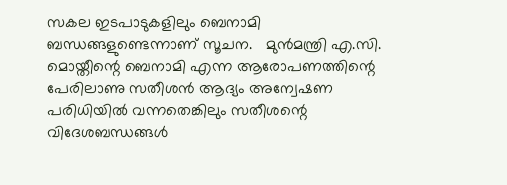സകല ഇടപാടുകളിലും ബെനാമി ബന്ധങ്ങളുണ്ടെന്നാണ് സൂചന.   മുന്‍മന്ത്രി എ.സി. മൊയ്തീന്റെ ബെനാമി എന്ന ആരോപണത്തിന്റെ പേരിലാണു സതീശന്‍ ആദ്യം അന്വേഷണ പരിധിയില്‍ വന്നതെങ്കിലും സതീശന്റെ വിദേശബന്ധങ്ങള്‍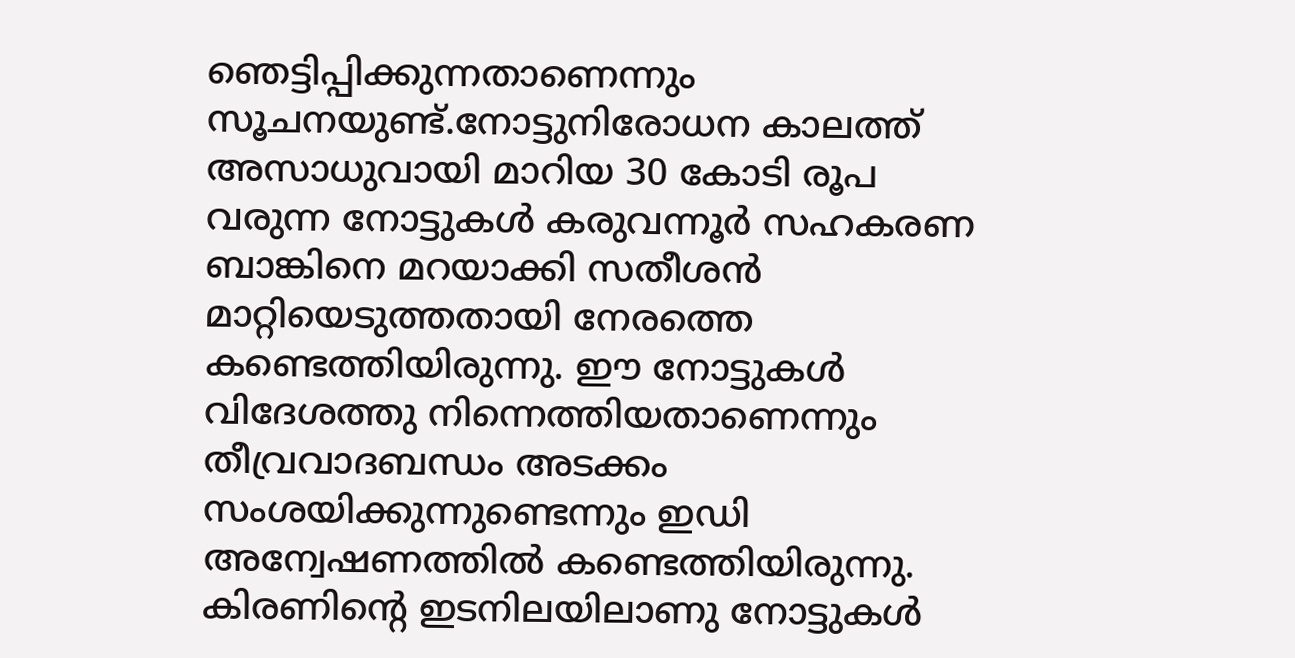ഞെട്ടിപ്പിക്കുന്നതാണെന്നും സൂചനയുണ്ട്.നോട്ടുനിരോധന കാലത്ത് അസാധുവായി മാറിയ 30 കോടി രൂപ വരുന്ന നോട്ടുകള്‍ കരുവന്നൂര്‍ സഹകരണ ബാങ്കിനെ മറയാക്കി സതീശന്‍ മാറ്റിയെടുത്തതായി നേരത്തെ കണ്ടെത്തിയിരുന്നു. ഈ നോട്ടുകള്‍ വിദേശത്തു നിന്നെത്തിയതാണെന്നും തീവ്രവാദബന്ധം അടക്കം സംശയിക്കുന്നുണ്ടെന്നും ഇഡി അന്വേഷണത്തില്‍ കണ്ടെത്തിയിരുന്നു. കിരണിന്റെ ഇടനിലയിലാണു നോട്ടുകള്‍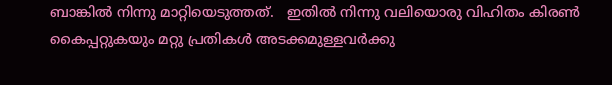ബാങ്കില്‍ നിന്നു മാറ്റിയെടുത്തത്.   ഇതില്‍ നിന്നു വലിയൊരു വിഹിതം കിരണ്‍ കൈപ്പറ്റുകയും മറ്റു പ്രതികള്‍ അടക്കമുള്ളവര്‍ക്കു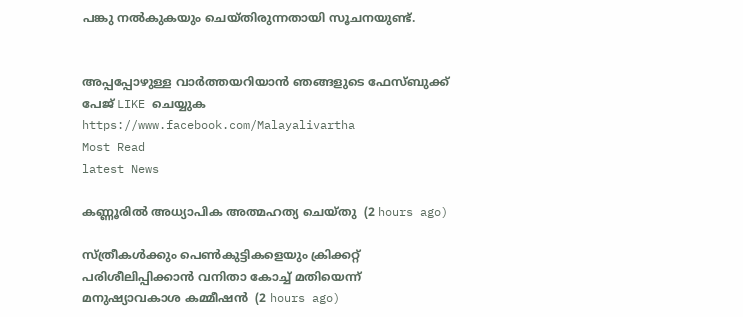പങ്കു നല്‍കുകയും ചെയ്തിരുന്നതായി സൂചനയുണ്ട്.


അപ്പപ്പോഴുള്ള വാര്‍ത്തയറിയാന്‍ ഞങ്ങളുടെ ഫേസ്‌ബുക്ക്‌ പേജ് LIKE ചെയ്യുക
https://www.facebook.com/Malayalivartha
Most Read
latest News

കണ്ണൂരില്‍ അധ്യാപിക അത്മഹത്യ ചെയ്തു  (2 hours ago)

സ്ത്രീകള്‍ക്കും പെണ്‍കുട്ടികളെയും ക്രിക്കറ്റ് പരിശീലിപ്പിക്കാന്‍ വനിതാ കോച്ച് മതിയെന്ന് മനുഷ്യാവകാശ കമ്മീഷന്‍  (2 hours ago)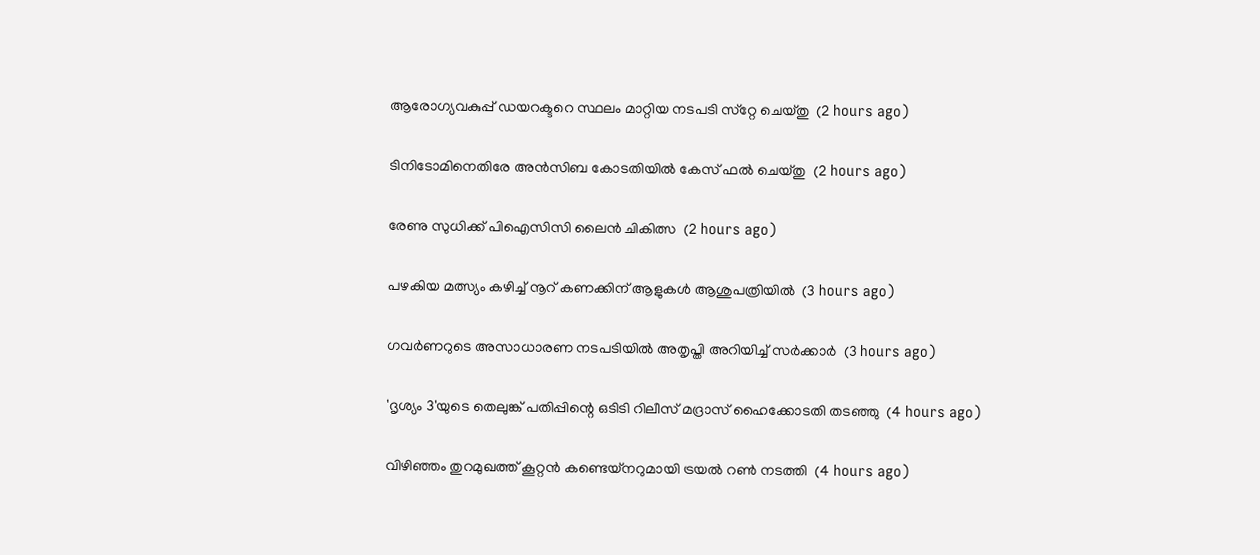ആരോഗ്യവകുപ്പ് ഡയറക്ടറെ സ്ഥലം മാറ്റിയ നടപടി സ്‌റ്റേ ചെയ്തു  (2 hours ago)

ടിനിടോമിനെതിരേ അന്‍സിബ കോടതിയില്‍ കേസ് ഫല്‍ ചെയ്തു  (2 hours ago)

രേണു സുധിക്ക് പിഐസിസി ലൈന്‍ ചികിത്സ  (2 hours ago)

പഴകിയ മത്സ്യം കഴിച്ച് നൂറ് കണക്കിന് ആളുകള്‍ ആശുപത്രിയില്‍  (3 hours ago)

ഗവര്‍ണറുടെ അസാധാരണ നടപടിയില്‍ അതൃപ്തി അറിയിച്ച് സര്‍ക്കാര്‍  (3 hours ago)

'ദൃശ്യം 3'യുടെ തെലുങ്ക് പതിപ്പിന്റെ ഒടിടി റിലീസ് മദ്രാസ് ഹൈക്കോടതി തടഞ്ഞു  (4 hours ago)

വിഴിഞ്ഞം തുറമുഖത്ത് കൂറ്റന്‍ കണ്ടെയ്‌നറുമായി ട്രയല്‍ റണ്‍ നടത്തി  (4 hours ago)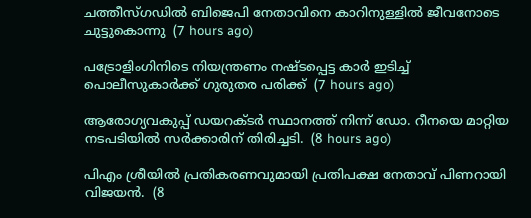ചത്തീസ്ഗഡില്‍ ബിജെപി നേതാവിനെ കാറിനുള്ളില്‍ ജീവനോടെ ചുട്ടുകൊന്നു  (7 hours ago)

പട്രോളിംഗിനിടെ നിയന്ത്രണം നഷ്ടപ്പെട്ട കാര്‍ ഇടിച്ച് പൊലീസുകാര്‍ക്ക് ഗുരുതര പരിക്ക്  (7 hours ago)

ആരോഗ്യവകുപ്പ് ഡയറക്ടർ സ്ഥാനത്ത് നിന്ന് ഡോ. റീനയെ മാറ്റിയ നടപടിയിൽ സർക്കാരിന് തിരിച്ചടി.  (8 hours ago)

പിഎം ശ്രീയിൽ പ്രതികരണവുമായി പ്രതിപക്ഷ നേതാവ് പിണറായി വിജയൻ.  (8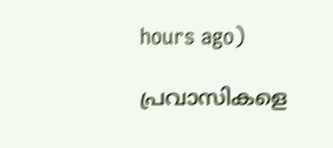hours ago)

പ്രവാസികളെ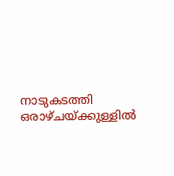നാടുകടത്തി ഒരാഴ്ചയ്ക്കുള്ളിൽ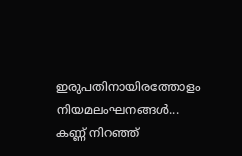ഇരുപതിനായിരത്തോളം നിയമലംഘനങ്ങൾ... കണ്ണ് നിറഞ്ഞ്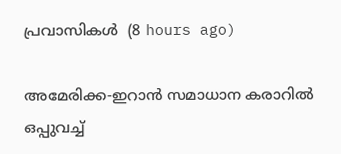പ്രവാസികൾ  (8 hours ago)

അമേരിക്ക-ഇറാന്‍ സമാധാന കരാറില്‍ ഒപ്പുവച്ച്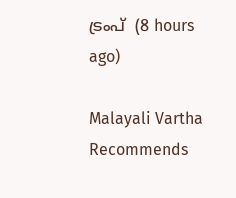ട്രംപ്  (8 hours ago)

Malayali Vartha Recommends